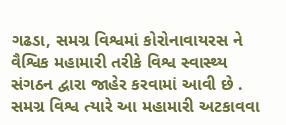ગઢડા, સમગ્ર વિશ્વમાં કોરોનાવાયરસ ને વૈશ્વિક મહામારી તરીકે વિશ્વ સ્વાસ્થ્ય સંગઠન દ્વારા જાહેર કરવામાં આવી છે . સમગ્ર વિશ્વ ત્યારે આ મહામારી અટકાવવા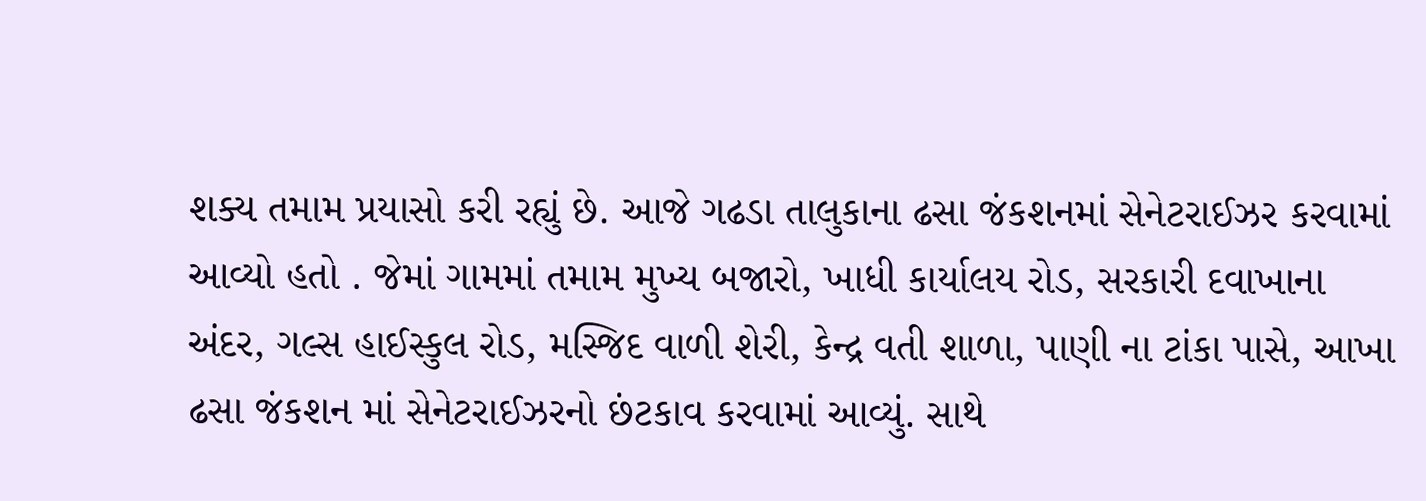શક્ય તમામ પ્રયાસો કરી રહ્યું છે. આજે ગઢડા તાલુકાના ઢસા જંકશનમાં સેનેટરાઈઝર કરવામાં આવ્યો હતો . જેમાં ગામમાં તમામ મુખ્ય બજારો, ખાધી કાર્યાલય રોડ, સરકારી દવાખાના અંદર, ગલ્સ હાઈસ્કુલ રોડ, મસ્જિદ વાળી શેરી, કેન્દ્ર વતી શાળા, પાણી ના ટાંકા પાસે, આખા ઢસા જંકશન માં સેનેટરાઈઝરનો છંટકાવ કરવામાં આવ્યું. સાથે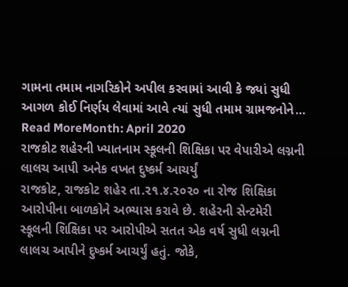ગામના તમામ નાગરિકોને અપીલ કરવામાં આવી કે જ્યાં સુધી આગળ કોઈ નિર્ણય લેવામાં આવે ત્યાં સુધી તમામ ગ્રામજનોને…
Read MoreMonth: April 2020
રાજકોટ શહેરની ખ્યાતનામ સ્કૂલની શિક્ષિકા પર વેપારીએ લગ્નની લાલચ આપી અનેક વખત દુષ્કર્મ આચર્યું
રાજકોટ, રાજકોટ શહેર તા.૨૧.૪.૨૦૨૦ ના રોજ શિક્ષિકા આરોપીના બાળકોને અભ્યાસ કરાવે છે. શહેરની સેન્ટમેરી સ્કૂલની શિક્ષિકા પર આરોપીએ સતત એક વર્ષ સુધી લગ્નની લાલચ આપીને દુષ્કર્મ આચર્યું હતું. જોકે,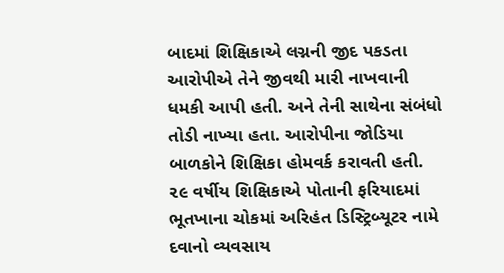બાદમાં શિક્ષિકાએ લગ્નની જીદ પકડતા આરોપીએ તેને જીવથી મારી નાખવાની ધમકી આપી હતી. અને તેની સાથેના સંબંધો તોડી નાખ્યા હતા. આરોપીના જોડિયા બાળકોને શિક્ષિકા હોમવર્ક કરાવતી હતી. ૨૯ વર્ષીય શિક્ષિકાએ પોતાની ફરિયાદમાં ભૂતખાના ચોકમાં અરિહંત ડિસ્ટ્રિબ્યૂટર નામે દવાનો વ્યવસાય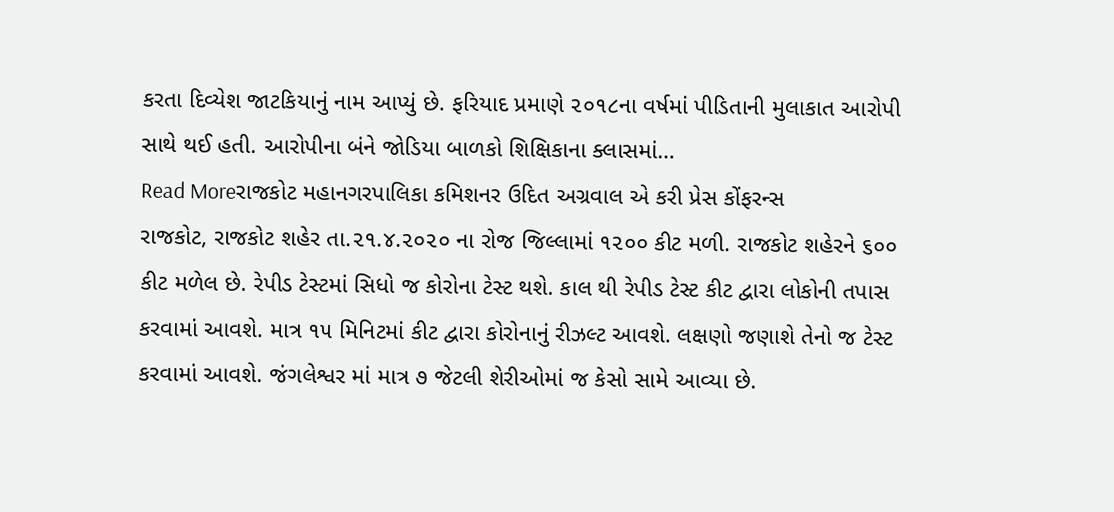કરતા દિવ્યેશ જાટકિયાનું નામ આપ્યું છે. ફરિયાદ પ્રમાણે ૨૦૧૮ના વર્ષમાં પીડિતાની મુલાકાત આરોપી સાથે થઈ હતી. આરોપીના બંને જોડિયા બાળકો શિક્ષિકાના ક્લાસમાં…
Read Moreરાજકોટ મહાનગરપાલિકા કમિશનર ઉદિત અગ્રવાલ એ કરી પ્રેસ કોંફરન્સ
રાજકોટ, રાજકોટ શહેર તા.૨૧.૪.૨૦૨૦ ના રોજ જિલ્લામાં ૧૨૦૦ કીટ મળી. રાજકોટ શહેરને ૬૦૦ કીટ મળેલ છે. રેપીડ ટેસ્ટમાં સિધો જ કોરોના ટેસ્ટ થશે. કાલ થી રેપીડ ટેસ્ટ કીટ દ્વારા લોકોની તપાસ કરવામાં આવશે. માત્ર ૧૫ મિનિટમાં કીટ દ્વારા કોરોનાનું રીઝલ્ટ આવશે. લક્ષણો જણાશે તેનો જ ટેસ્ટ કરવામાં આવશે. જંગલેશ્વર માં માત્ર ૭ જેટલી શેરીઓમાં જ કેસો સામે આવ્યા છે.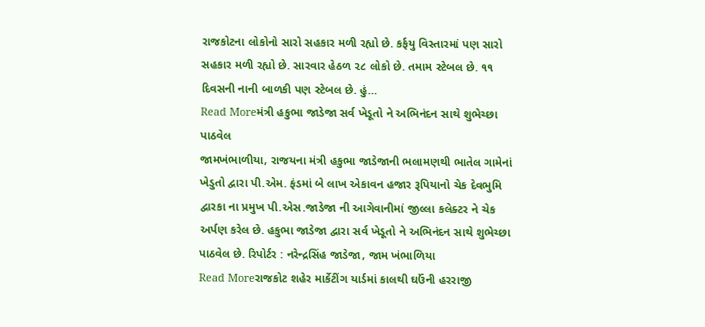રાજકોટના લોકોનો સારો સહકાર મળી રહ્યો છે. કર્ફયુ વિસ્તારમાં પણ સારો સહકાર મળી રહ્યો છે. સારવાર હેઠળ ૨૮ લોકો છે. તમામ સ્ટેબલ છે. ૧૧ દિવસની નાની બાળકી પણ સ્ટેબલ છે. હું…
Read Moreમંત્રી હકુભા જાડેજા સર્વ ખેડૂતો ને અભિનંદન સાથે શુભેચ્છા પાઠવેલ
જામખંભાળીયા, રાજયના મંત્રી હકુભા જાડેજાની ભલામણથી ભાતેલ ગામેનાં ખેડુતો દ્વારા પી.એમ. ફંડમાં બે લાખ એકાવન હજાર રૂપિયાનો ચેક દેવભુમિ દ્વારકા ના પ્રમુખ પી.એસ.જાડેજા ની આગેવાનીમાં જીલ્લા કલેક્ટર ને ચેક અર્પણ કરેલ છે. હકુભા જાડેજા દ્વારા સર્વ ખેડૂતો ને અભિનંદન સાથે શુભેચ્છા પાઠવેલ છે. રિપોર્ટર : નરેન્દ્રસિંહ જાડેજા, જામ ખંભાળિયા
Read Moreરાજકોટ શહેર માર્કેટીંગ યાર્ડમાં કાલથી ઘઉંની હરરાજી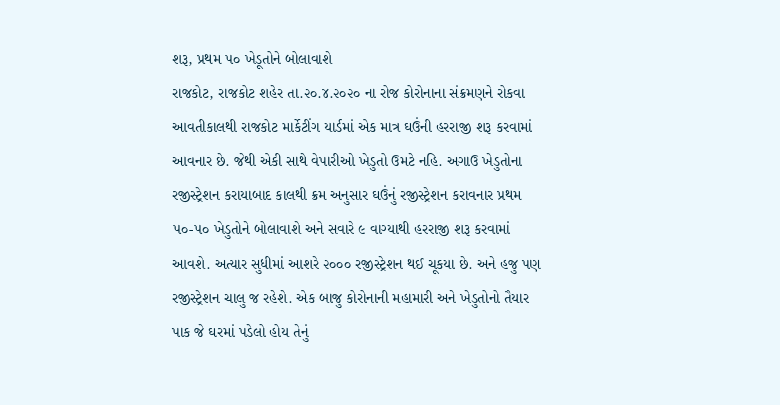શરૂ, પ્રથમ ૫૦ ખેડૂતોને બોલાવાશે
રાજકોટ, રાજકોટ શહેર તા.૨૦.૪.૨૦૨૦ ના રોજ કોરોનાના સંક્રમણને રોકવા આવતીકાલથી રાજકોટ માર્કેટીંગ યાર્ડમાં એક માત્ર ઘઉંની હરરાજી શરૂ કરવામાં આવનાર છે. જેથી એકી સાથે વેપારીઓ ખેડુતો ઉમટે નહિ. અગાઉ ખેડુતોના રજીસ્ટ્રેશન કરાયાબાદ કાલથી ક્રમ અનુસાર ઘઉંનું રજીસ્ટ્રેશન કરાવનાર પ્રથમ ૫૦-૫૦ ખેડુતોને બોલાવાશે અને સવારે ૯ વાગ્યાથી હરરાજી શરૂ કરવામાં આવશે. અત્યાર સુધીમાં આશરે ૨૦૦૦ રજીસ્ટ્રેશન થઈ ચૂકયા છે. અને હજુ પણ રજીસ્ટ્રેશન ચાલુ જ રહેશે. એક બાજુ કોરોનાની મહામારી અને ખેડુતોનો તૈયાર પાક જે ઘરમાં પડેલો હોય તેનું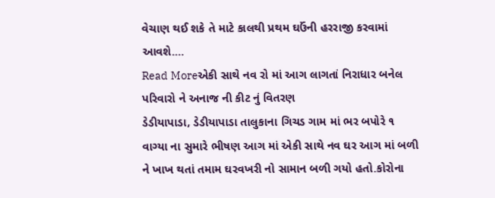વેચાણ થઈ શકે તે માટે કાલથી પ્રથમ ઘઉંની હરરાજી કરવામાં આવશે.…
Read Moreએકી સાથે નવ રો માં આગ લાગતાં નિરાધાર બનેલ પરિવારો ને અનાજ ની કીટ નું વિતરણ
ડેડીયાપાડા, ડેડીયાપાડા તાલુકાના ગિચડ ગામ માં ભર બપોરે ૧ વાગ્યા ના સુમારે ભીષણ આગ માં એકી સાથે નવ ઘર આગ માં બળી ને ખાખ થતાં તમામ ઘરવખરી નો સામાન બળી ગયો હતો.કોરોના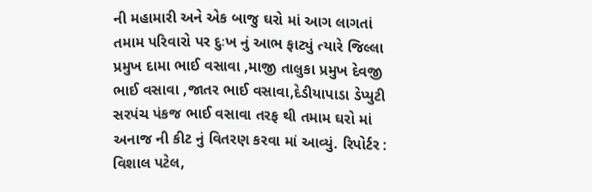ની મહામારી અને એક બાજુ ઘરો માં આગ લાગતાં તમામ પરિવારો પર દુઃખ નું આભ ફાટ્યું ત્યારે જિલ્લા પ્રમુખ દામા ભાઈ વસાવા ,માજી તાલુકા પ્રમુખ દેવજી ભાઈ વસાવા ,જાતર ભાઈ વસાવા,દેડીયાપાડા ડેપ્યુટી સરપંચ પંકજ ભાઈ વસાવા તરફ થી તમામ ઘરો માં અનાજ ની કીટ નું વિતરણ કરવા માં આવ્યું. રિપોર્ટર : વિશાલ પટેલ,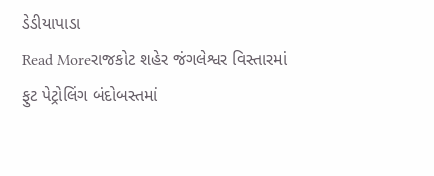ડેડીયાપાડા
Read Moreરાજકોટ શહેર જંગલેશ્વર વિસ્તારમાં ફુટ પેટ્રોલિંગ બંદોબસ્તમાં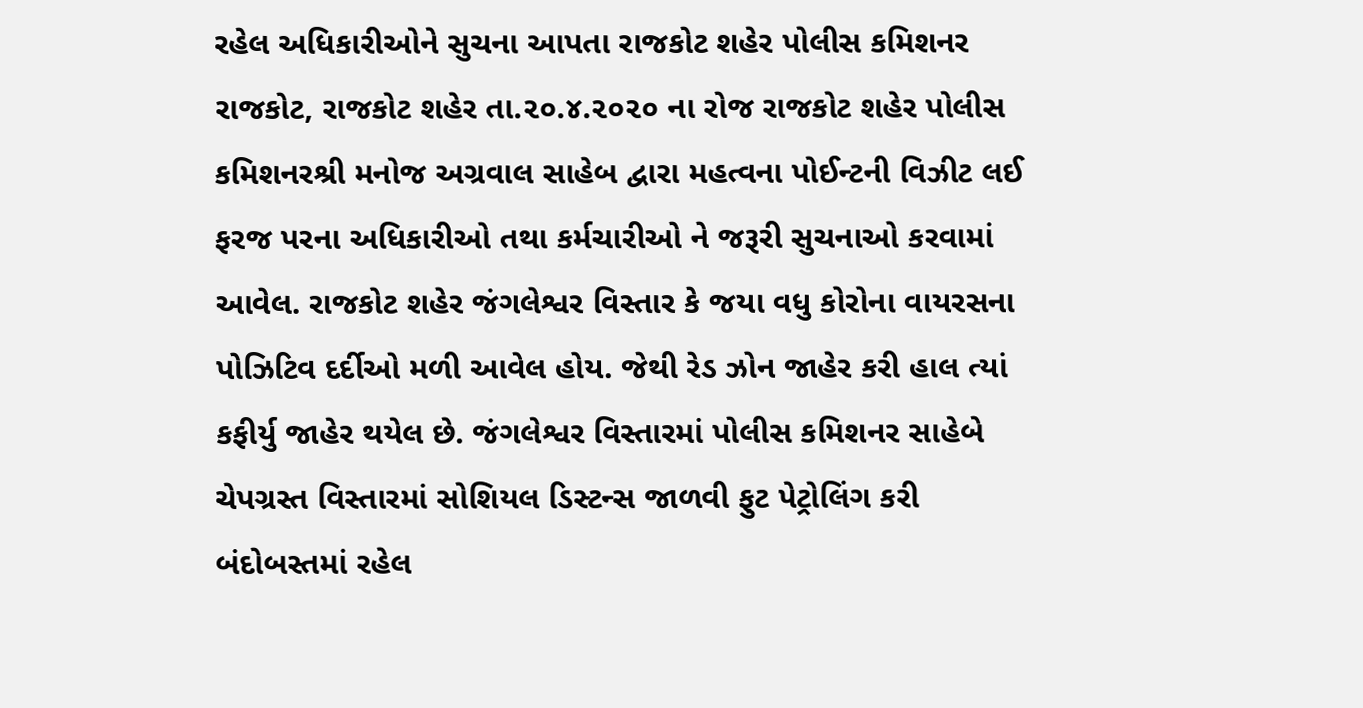રહેલ અધિકારીઓને સુચના આપતા રાજકોટ શહેર પોલીસ કમિશનર
રાજકોટ, રાજકોટ શહેર તા.૨૦.૪.૨૦૨૦ ના રોજ રાજકોટ શહેર પોલીસ કમિશનરશ્રી મનોજ અગ્રવાલ સાહેબ દ્વારા મહત્વના પોઈન્ટની વિઝીટ લઈ ફરજ પરના અધિકારીઓ તથા કર્મચારીઓ ને જરૂરી સુચનાઓ કરવામાં આવેલ. રાજકોટ શહેર જંગલેશ્વર વિસ્તાર કે જયા વધુ કોરોના વાયરસના પોઝિટિવ દર્દીઓ મળી આવેલ હોય. જેથી રેડ ઝોન જાહેર કરી હાલ ત્યાં કફીર્યુ જાહેર થયેલ છે. જંગલેશ્વર વિસ્તારમાં પોલીસ કમિશનર સાહેબે ચેપગ્રસ્ત વિસ્તારમાં સોશિયલ ડિસ્ટન્સ જાળવી ફુટ પેટ્રોલિંગ કરી બંદોબસ્તમાં રહેલ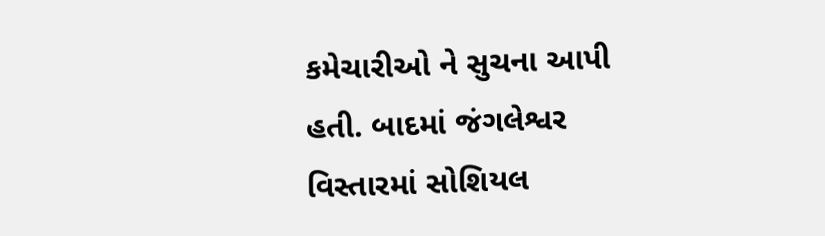કમેચારીઓ ને સુચના આપી હતી. બાદમાં જંગલેશ્વર વિસ્તારમાં સોશિયલ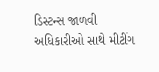ડિસ્ટન્સ જાળવી અધિકારીઓ સાથે મીટીંગ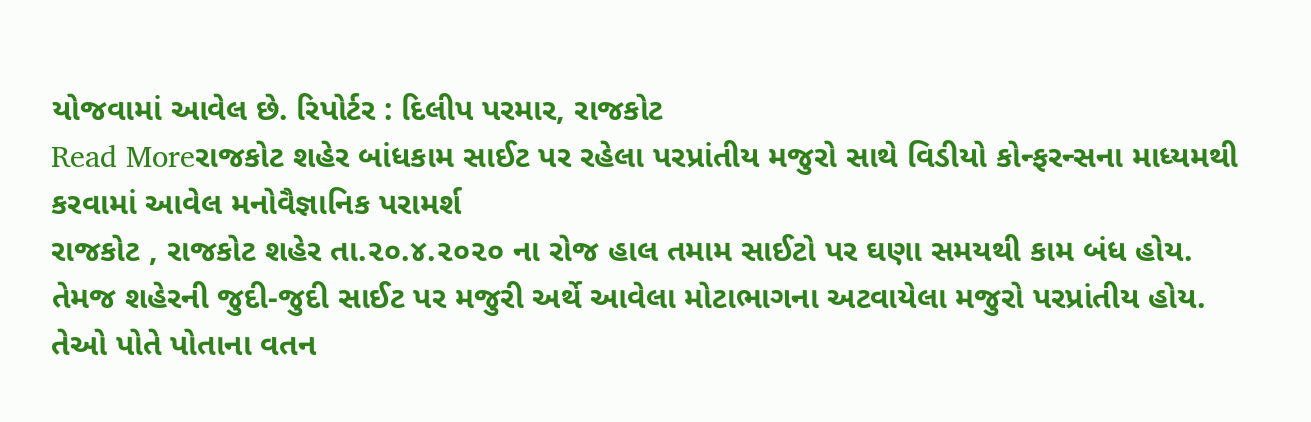યોજવામાં આવેલ છે. રિપોર્ટર : દિલીપ પરમાર, રાજકોટ
Read Moreરાજકોટ શહેર બાંધકામ સાઈટ પર રહેલા પરપ્રાંતીય મજુરો સાથે વિડીયો કોન્ફરન્સના માધ્યમથી કરવામાં આવેલ મનોવૈજ્ઞાનિક પરામર્શ
રાજકોટ , રાજકોટ શહેર તા.૨૦.૪.૨૦૨૦ ના રોજ હાલ તમામ સાઈટો પર ઘણા સમયથી કામ બંધ હોય. તેમજ શહેરની જુદી-જુદી સાઈટ પર મજુરી અર્થે આવેલા મોટાભાગના અટવાયેલા મજુરો પરપ્રાંતીય હોય. તેઓ પોતે પોતાના વતન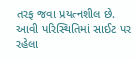તરફ જવા પ્રયત્નશીલ છે. આવી પરિસ્થિતિમાં સાઈટ પર રહેલા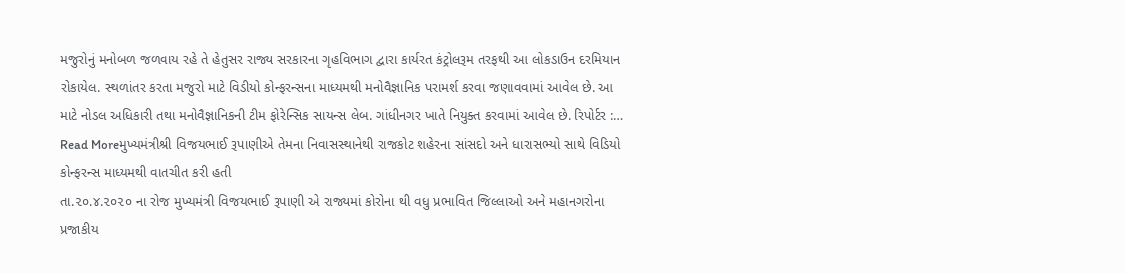મજુરોનું મનોબળ જળવાય રહે તે હેતુસર રાજ્ય સરકારના ગૃહવિભાગ દ્વારા કાર્યરત કંટ્રોલરૂમ તરફથી આ લોકડાઉન દરમિયાન રોકાયેલ. સ્થળાંતર કરતા મજુરો માટે વિડીયો કોન્ફરન્સના માધ્યમથી મનોવૈજ્ઞાનિક પરામર્શ કરવા જણાવવામાં આવેલ છે. આ માટે નોડલ અધિકારી તથા મનોવૈજ્ઞાનિકની ટીમ ફોરેન્સિક સાયન્સ લેબ. ગાંધીનગર ખાતે નિયુક્ત કરવામાં આવેલ છે. રિપોર્ટર :…
Read Moreમુખ્યમંત્રીશ્રી વિજયભાઈ રૂપાણીએ તેમના નિવાસસ્થાનેથી રાજકોટ શહેરના સાંસદો અને ધારાસભ્યો સાથે વિડિયો કોન્ફરન્સ માધ્યમથી વાતચીત કરી હતી
તા.૨૦.૪.૨૦૨૦ ના રોજ મુખ્યમંત્રી વિજયભાઈ રૂપાણી એ રાજ્યમાં કોરોના થી વધુ પ્રભાવિત જિલ્લાઓ અને મહાનગરોના પ્રજાકીય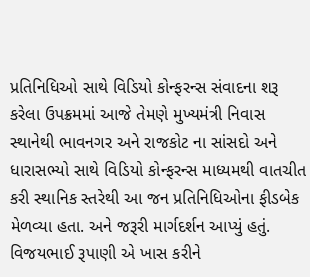પ્રતિનિધિઓ સાથે વિડિયો કોન્ફરન્સ સંવાદના શરૂ કરેલા ઉપક્રમમાં આજે તેમણે મુખ્યમંત્રી નિવાસ સ્થાનેથી ભાવનગર અને રાજકોટ ના સાંસદો અને ધારાસભ્યો સાથે વિડિયો કોન્ફરન્સ માધ્યમથી વાતચીત કરી સ્થાનિક સ્તરેથી આ જન પ્રતિનિધિઓના ફીડબેક મેળવ્યા હતા. અને જરૂરી માર્ગદર્શન આપ્યું હતું. વિજયભાઈ રૂપાણી એ ખાસ કરીને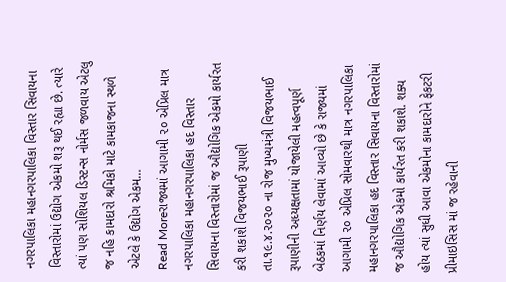નગરપાલિકા મહાનગરપાલિકા વિસ્તાર સિવાયના વિસ્તારોમાં ઉદ્યોગ એકમો શરૂ થઈ રહ્યા છે. ત્યારે ત્યાં પણ સોશિયલ ડિસ્ટન્સ નોર્મસ જળવાય એટલુ જ નહિ કામદારો શ્રમિકો માટે કામકાજના સ્થળે એટલે કે ઉદ્યોગ એકમ…
Read Moreરાજ્યમાં આગામી ૨૦ એપ્રિલ માત્ર નગરપાલિકા મહાનગરપાલિકા હદ વિસ્તાર સિવાયના વિસ્તારોમાં જ ઔદ્યોગિક એકમો કાર્યરત કરી શકાશે વિજયભાઈ રૂપાણી
તા.૧૯.૪.૨૦૨૦ ના રોજ મુખ્યમંત્રી વિજયભાઈ રૂપાણીની અધ્યક્ષતામાં યોજાયેલી મહત્વપૂર્ણ બેઠકમાં નિર્ણય લેવામાં આવ્યો છે કે રાજ્યમાં આગામી ૨૦ એપ્રિલ સોમવારથી માત્ર નગરપાલિકા મહાનગરપાલિકા હદ વિસ્તાર સિવાયના વિસ્તારોમાં જ ઔદ્યોગિક એકમો કાર્યરત કરી શકાશે. શક્ય હોય ત્યાં સુધી આવા એકમોના કામદારોને ફેકટરી પ્રીમાઇસિસ માં જ રહેવાની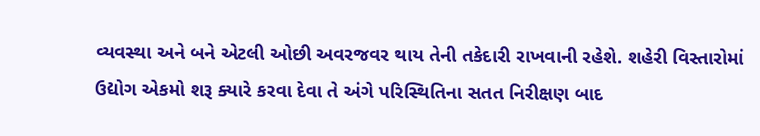વ્યવસ્થા અને બને એટલી ઓછી અવરજવર થાય તેની તકેદારી રાખવાની રહેશે. શહેરી વિસ્તારોમાં ઉદ્યોગ એકમો શરૂ ક્યારે કરવા દેવા તે અંગે પરિસ્થિતિના સતત નિરીક્ષણ બાદ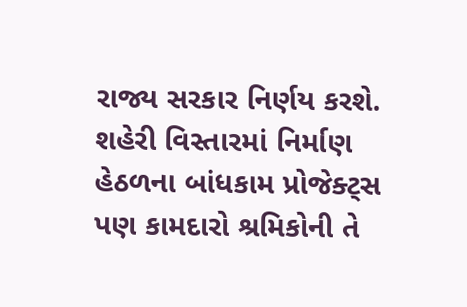રાજ્ય સરકાર નિર્ણય કરશે. શહેરી વિસ્તારમાં નિર્માણ હેઠળના બાંધકામ પ્રોજેક્ટ્સ પણ કામદારો શ્રમિકોની તે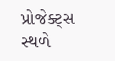પ્રોજેક્ટ્સ સ્થળે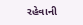રહેવાની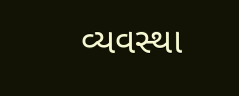વ્યવસ્થા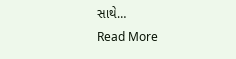સાથે…
Read More